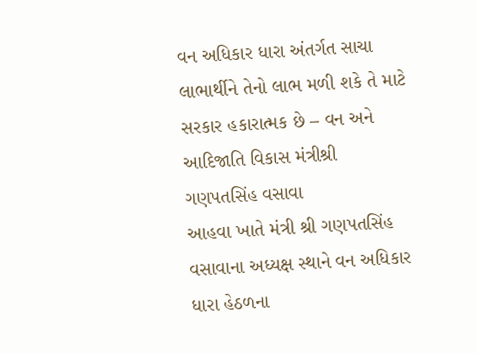વન અધિકાર ધારા અંતર્ગત સાચા લાભાર્થીને તેનો લાભ મળી શકે તે માટે સરકાર હકારાત્મક છે – વન અને આદિજાતિ વિકાસ મંત્રીશ્રી ગણપતસિંહ વસાવા
આહવા ખાતે મંત્રી શ્રી ગણપતસિંહ વસાવાના અધ્યક્ષ સ્થાને વન અધિકાર ધારા હેઠળના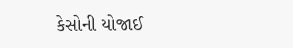કેસોની યોજાઈ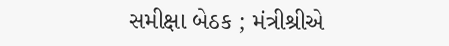સમીક્ષા બેઠક ; મંત્રીશ્રીએ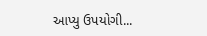આપ્યુ ઉપયોગી...